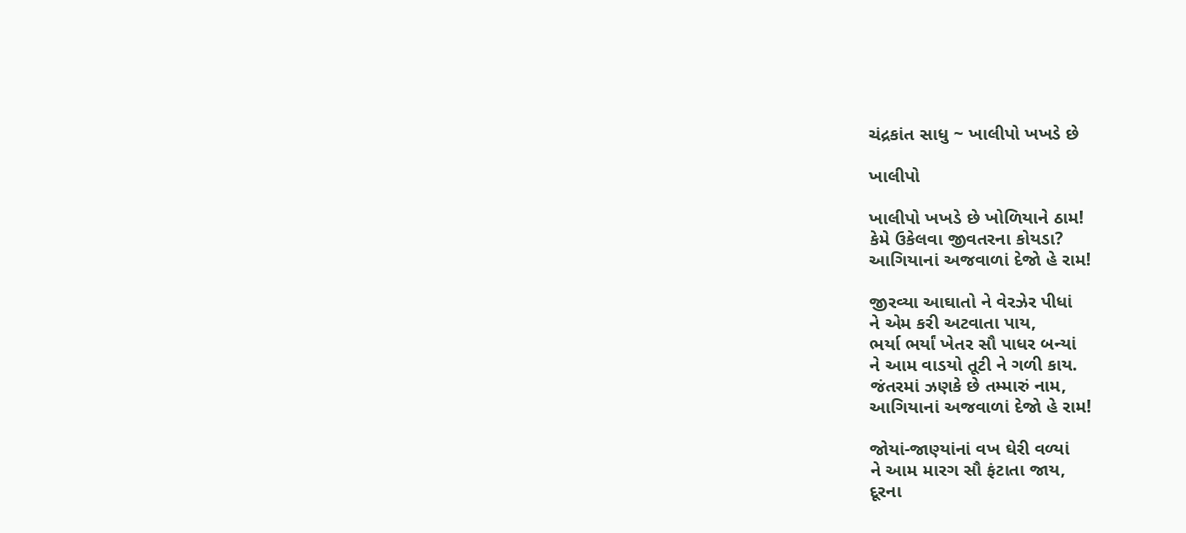ચંદ્રકાંત સાધુ ~ ખાલીપો ખખડે છે

ખાલીપો

ખાલીપો ખખડે છે ખોળિયાને ઠામ!
કેમે ઉકેલવા જીવતરના કોયડા?
આગિયાનાં અજવાળાં દેજો હે રામ!

જીરવ્યા આઘાતો ને વેરઝેર પીધાં
ને એમ કરી અટવાતા પાય,
ભર્યા ભર્યાં ખેતર સૌ પાધર બન્યાં
ને આમ વાડયો તૂટી ને ગળી કાય.
જંતરમાં ઝણકે છે તમ્મારું નામ,
આગિયાનાં અજવાળાં દેજો હે રામ!

જોયાં-જાણ્યાંનાં વખ ઘેરી વળ્યાં
ને આમ મારગ સૌ ફંટાતા જાય,
દૂરના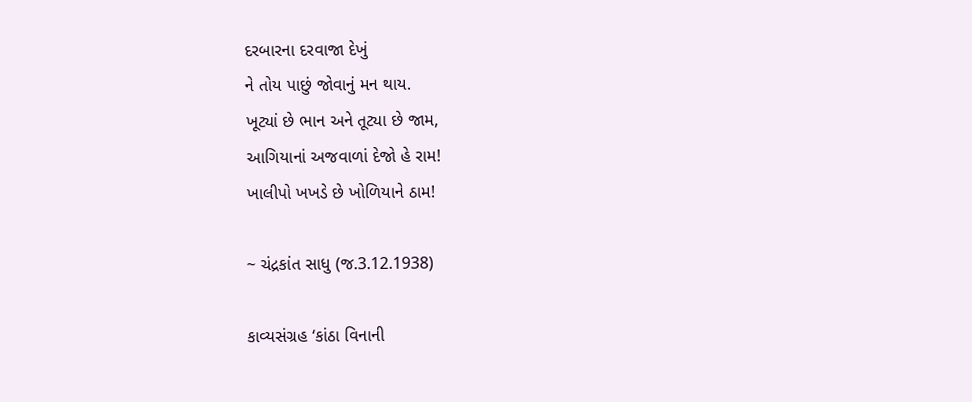દરબારના દરવાજા દેખું
ને તોય પાછું જોવાનું મન થાય.
ખૂટ્યાં છે ભાન અને તૂટ્યા છે જામ,
આગિયાનાં અજવાળાં દેજો હે રામ!
ખાલીપો ખખડે છે ખોળિયાને ઠામ!

~ ચંદ્રકાંત સાધુ (જ.3.12.1938)

કાવ્યસંગ્રહ ‘કાંઠા વિનાની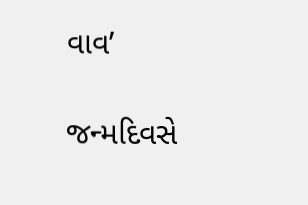વાવ’

જન્મદિવસે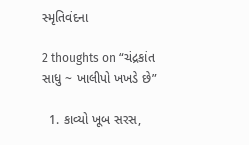સ્મૃતિવંદના

2 thoughts on “ચંદ્રકાંત સાધુ ~ ખાલીપો ખખડે છે”

  1. કાવ્યો ખૂબ સરસ,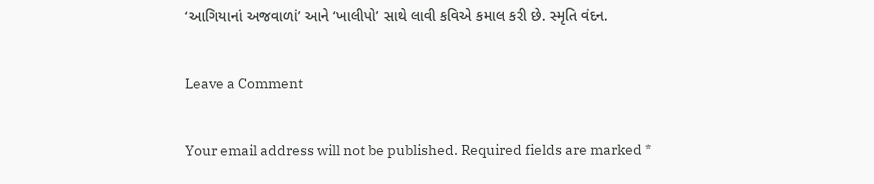‘આગિયાનાં અજવાળાં’ આને ‘ખાલીપો’ સાથે લાવી કવિએ કમાલ કરી છે. સ્મૃતિ વંદન.

Leave a Comment

Your email address will not be published. Required fields are marked *